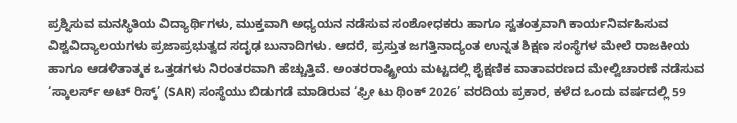ಪ್ರಶ್ನಿಸುವ ಮನಸ್ಥಿತಿಯ ವಿದ್ಯಾರ್ಥಿಗಳು, ಮುಕ್ತವಾಗಿ ಅಧ್ಯಯನ ನಡೆಸುವ ಸಂಶೋಧಕರು ಹಾಗೂ ಸ್ವತಂತ್ರವಾಗಿ ಕಾರ್ಯನಿರ್ವಹಿಸುವ ವಿಶ್ವವಿದ್ಯಾಲಯಗಳು ಪ್ರಜಾಪ್ರಭುತ್ವದ ಸದೃಢ ಬುನಾದಿಗಳು. ಆದರೆ, ಪ್ರಸ್ತುತ ಜಗತ್ತಿನಾದ್ಯಂತ ಉನ್ನತ ಶಿಕ್ಷಣ ಸಂಸ್ಥೆಗಳ ಮೇಲೆ ರಾಜಕೀಯ ಹಾಗೂ ಆಡಳಿತಾತ್ಮಕ ಒತ್ತಡಗಳು ನಿರಂತರವಾಗಿ ಹೆಚ್ಚುತ್ತಿವೆ. ಅಂತರರಾಷ್ಟ್ರೀಯ ಮಟ್ಟದಲ್ಲಿ ಶೈಕ್ಷಣಿಕ ವಾತಾವರಣದ ಮೇಲ್ವಿಚಾರಣೆ ನಡೆಸುವ ‘ಸ್ಕಾಲರ್ಸ್ ಅಟ್ ರಿಸ್ಕ್’ (SAR) ಸಂಸ್ಥೆಯು ಬಿಡುಗಡೆ ಮಾಡಿರುವ ‘ಫ್ರೀ ಟು ಥಿಂಕ್ 2026’ ವರದಿಯ ಪ್ರಕಾರ, ಕಳೆದ ಒಂದು ವರ್ಷದಲ್ಲಿ 59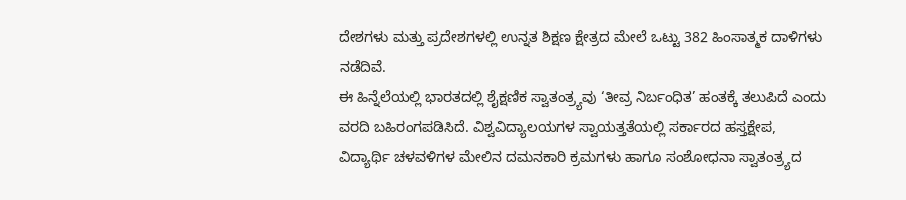ದೇಶಗಳು ಮತ್ತು ಪ್ರದೇಶಗಳಲ್ಲಿ ಉನ್ನತ ಶಿಕ್ಷಣ ಕ್ಷೇತ್ರದ ಮೇಲೆ ಒಟ್ಟು 382 ಹಿಂಸಾತ್ಮಕ ದಾಳಿಗಳು ನಡೆದಿವೆ.
ಈ ಹಿನ್ನೆಲೆಯಲ್ಲಿ ಭಾರತದಲ್ಲಿ ಶೈಕ್ಷಣಿಕ ಸ್ವಾತಂತ್ರ್ಯವು ‘ತೀವ್ರ ನಿರ್ಬಂಧಿತ’ ಹಂತಕ್ಕೆ ತಲುಪಿದೆ ಎಂದು ವರದಿ ಬಹಿರಂಗಪಡಿಸಿದೆ. ವಿಶ್ವವಿದ್ಯಾಲಯಗಳ ಸ್ವಾಯತ್ತತೆಯಲ್ಲಿ ಸರ್ಕಾರದ ಹಸ್ತಕ್ಷೇಪ, ವಿದ್ಯಾರ್ಥಿ ಚಳವಳಿಗಳ ಮೇಲಿನ ದಮನಕಾರಿ ಕ್ರಮಗಳು ಹಾಗೂ ಸಂಶೋಧನಾ ಸ್ವಾತಂತ್ರ್ಯದ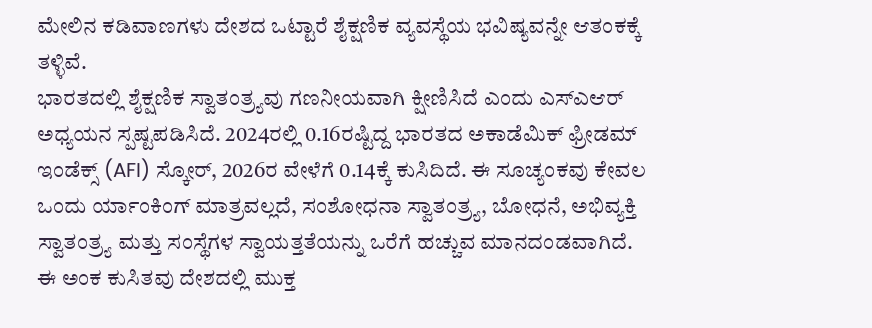ಮೇಲಿನ ಕಡಿವಾಣಗಳು ದೇಶದ ಒಟ್ಟಾರೆ ಶೈಕ್ಷಣಿಕ ವ್ಯವಸ್ಥೆಯ ಭವಿಷ್ಯವನ್ನೇ ಆತಂಕಕ್ಕೆ ತಳ್ಳಿವೆ.
ಭಾರತದಲ್ಲಿ ಶೈಕ್ಷಣಿಕ ಸ್ವಾತಂತ್ರ್ಯವು ಗಣನೀಯವಾಗಿ ಕ್ಷೀಣಿಸಿದೆ ಎಂದು ಎಸ್ಎಆರ್ ಅಧ್ಯಯನ ಸ್ಪಷ್ಟಪಡಿಸಿದೆ. 2024ರಲ್ಲಿ 0.16ರಷ್ಟಿದ್ದ ಭಾರತದ ಅಕಾಡೆಮಿಕ್ ಫ್ರೀಡಮ್ ಇಂಡೆಕ್ಸ್ (AFI) ಸ್ಕೋರ್, 2026ರ ವೇಳೆಗೆ 0.14ಕ್ಕೆ ಕುಸಿದಿದೆ. ಈ ಸೂಚ್ಯಂಕವು ಕೇವಲ ಒಂದು ರ್ಯಾಂಕಿಂಗ್ ಮಾತ್ರವಲ್ಲದೆ, ಸಂಶೋಧನಾ ಸ್ವಾತಂತ್ರ್ಯ, ಬೋಧನೆ, ಅಭಿವ್ಯಕ್ತಿ ಸ್ವಾತಂತ್ರ್ಯ ಮತ್ತು ಸಂಸ್ಥೆಗಳ ಸ್ವಾಯತ್ತತೆಯನ್ನು ಒರೆಗೆ ಹಚ್ಚುವ ಮಾನದಂಡವಾಗಿದೆ. ಈ ಅಂಕ ಕುಸಿತವು ದೇಶದಲ್ಲಿ ಮುಕ್ತ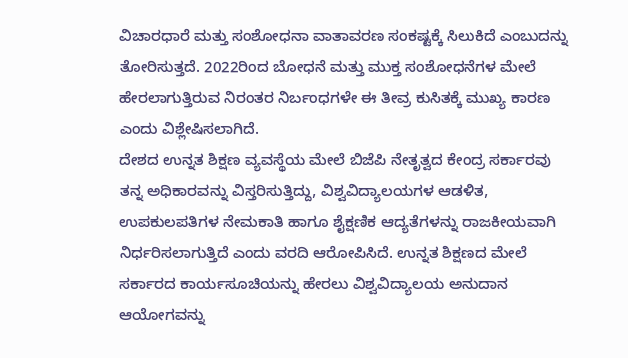ವಿಚಾರಧಾರೆ ಮತ್ತು ಸಂಶೋಧನಾ ವಾತಾವರಣ ಸಂಕಷ್ಟಕ್ಕೆ ಸಿಲುಕಿದೆ ಎಂಬುದನ್ನು ತೋರಿಸುತ್ತದೆ. 2022ರಿಂದ ಬೋಧನೆ ಮತ್ತು ಮುಕ್ತ ಸಂಶೋಧನೆಗಳ ಮೇಲೆ ಹೇರಲಾಗುತ್ತಿರುವ ನಿರಂತರ ನಿರ್ಬಂಧಗಳೇ ಈ ತೀವ್ರ ಕುಸಿತಕ್ಕೆ ಮುಖ್ಯ ಕಾರಣ ಎಂದು ವಿಶ್ಲೇಷಿಸಲಾಗಿದೆ.
ದೇಶದ ಉನ್ನತ ಶಿಕ್ಷಣ ವ್ಯವಸ್ಥೆಯ ಮೇಲೆ ಬಿಜೆಪಿ ನೇತೃತ್ವದ ಕೇಂದ್ರ ಸರ್ಕಾರವು ತನ್ನ ಅಧಿಕಾರವನ್ನು ವಿಸ್ತರಿಸುತ್ತಿದ್ದು, ವಿಶ್ವವಿದ್ಯಾಲಯಗಳ ಆಡಳಿತ, ಉಪಕುಲಪತಿಗಳ ನೇಮಕಾತಿ ಹಾಗೂ ಶೈಕ್ಷಣಿಕ ಆದ್ಯತೆಗಳನ್ನು ರಾಜಕೀಯವಾಗಿ ನಿರ್ಧರಿಸಲಾಗುತ್ತಿದೆ ಎಂದು ವರದಿ ಆರೋಪಿಸಿದೆ. ಉನ್ನತ ಶಿಕ್ಷಣದ ಮೇಲೆ ಸರ್ಕಾರದ ಕಾರ್ಯಸೂಚಿಯನ್ನು ಹೇರಲು ವಿಶ್ವವಿದ್ಯಾಲಯ ಅನುದಾನ ಆಯೋಗವನ್ನು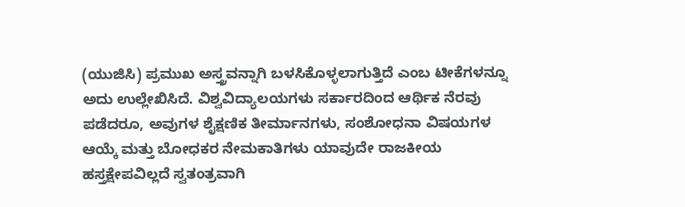(ಯುಜಿಸಿ) ಪ್ರಮುಖ ಅಸ್ತ್ರವನ್ನಾಗಿ ಬಳಸಿಕೊಳ್ಳಲಾಗುತ್ತಿದೆ ಎಂಬ ಟೀಕೆಗಳನ್ನೂ ಅದು ಉಲ್ಲೇಖಿಸಿದೆ. ವಿಶ್ವವಿದ್ಯಾಲಯಗಳು ಸರ್ಕಾರದಿಂದ ಆರ್ಥಿಕ ನೆರವು ಪಡೆದರೂ, ಅವುಗಳ ಶೈಕ್ಷಣಿಕ ತೀರ್ಮಾನಗಳು, ಸಂಶೋಧನಾ ವಿಷಯಗಳ ಆಯ್ಕೆ ಮತ್ತು ಬೋಧಕರ ನೇಮಕಾತಿಗಳು ಯಾವುದೇ ರಾಜಕೀಯ ಹಸ್ತಕ್ಷೇಪವಿಲ್ಲದೆ ಸ್ವತಂತ್ರವಾಗಿ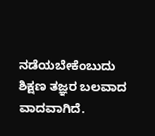ನಡೆಯಬೇಕೆಂಬುದು ಶಿಕ್ಷಣ ತಜ್ಞರ ಬಲವಾದ ವಾದವಾಗಿದೆ.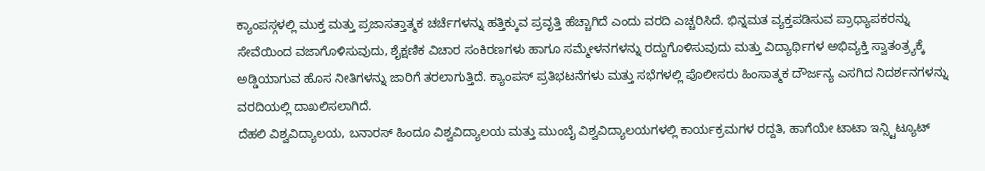ಕ್ಯಾಂಪಸ್ಗಳಲ್ಲಿ ಮುಕ್ತ ಮತ್ತು ಪ್ರಜಾಸತ್ತಾತ್ಮಕ ಚರ್ಚೆಗಳನ್ನು ಹತ್ತಿಕ್ಕುವ ಪ್ರವೃತ್ತಿ ಹೆಚ್ಚಾಗಿದೆ ಎಂದು ವರದಿ ಎಚ್ಚರಿಸಿದೆ. ಭಿನ್ನಮತ ವ್ಯಕ್ತಪಡಿಸುವ ಪ್ರಾಧ್ಯಾಪಕರನ್ನು ಸೇವೆಯಿಂದ ವಜಾಗೊಳಿಸುವುದು, ಶೈಕ್ಷಣಿಕ ವಿಚಾರ ಸಂಕಿರಣಗಳು ಹಾಗೂ ಸಮ್ಮೇಳನಗಳನ್ನು ರದ್ದುಗೊಳಿಸುವುದು ಮತ್ತು ವಿದ್ಯಾರ್ಥಿಗಳ ಅಭಿವ್ಯಕ್ತಿ ಸ್ವಾತಂತ್ರ್ಯಕ್ಕೆ ಅಡ್ಡಿಯಾಗುವ ಹೊಸ ನೀತಿಗಳನ್ನು ಜಾರಿಗೆ ತರಲಾಗುತ್ತಿದೆ. ಕ್ಯಾಂಪಸ್ ಪ್ರತಿಭಟನೆಗಳು ಮತ್ತು ಸಭೆಗಳಲ್ಲಿ ಪೊಲೀಸರು ಹಿಂಸಾತ್ಮಕ ದೌರ್ಜನ್ಯ ಎಸಗಿದ ನಿದರ್ಶನಗಳನ್ನು ವರದಿಯಲ್ಲಿ ದಾಖಲಿಸಲಾಗಿದೆ.
ದೆಹಲಿ ವಿಶ್ವವಿದ್ಯಾಲಯ, ಬನಾರಸ್ ಹಿಂದೂ ವಿಶ್ವವಿದ್ಯಾಲಯ ಮತ್ತು ಮುಂಬೈ ವಿಶ್ವವಿದ್ಯಾಲಯಗಳಲ್ಲಿ ಕಾರ್ಯಕ್ರಮಗಳ ರದ್ದತಿ, ಹಾಗೆಯೇ ಟಾಟಾ ಇನ್ಸ್ಟಿಟ್ಯೂಟ್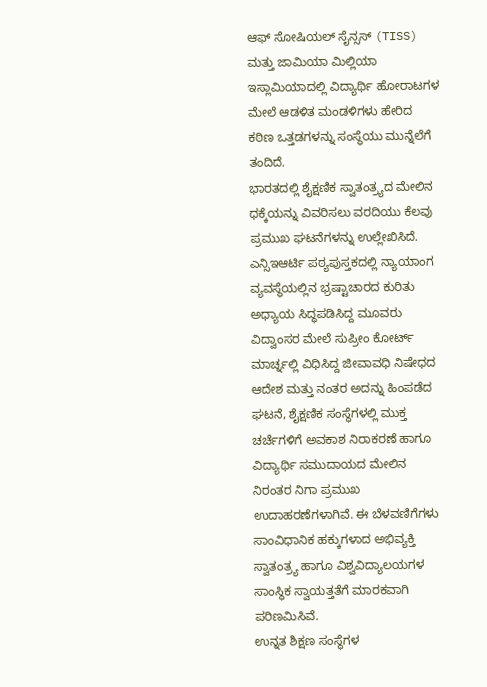ಆಫ್ ಸೋಷಿಯಲ್ ಸೈನ್ಸಸ್ (TISS) ಮತ್ತು ಜಾಮಿಯಾ ಮಿಲ್ಲಿಯಾ ಇಸ್ಲಾಮಿಯಾದಲ್ಲಿ ವಿದ್ಯಾರ್ಥಿ ಹೋರಾಟಗಳ ಮೇಲೆ ಆಡಳಿತ ಮಂಡಳಿಗಳು ಹೇರಿದ ಕಠಿಣ ಒತ್ತಡಗಳನ್ನು ಸಂಸ್ಥೆಯು ಮುನ್ನೆಲೆಗೆ ತಂದಿದೆ.
ಭಾರತದಲ್ಲಿ ಶೈಕ್ಷಣಿಕ ಸ್ವಾತಂತ್ರ್ಯದ ಮೇಲಿನ ಧಕ್ಕೆಯನ್ನು ವಿವರಿಸಲು ವರದಿಯು ಕೆಲವು ಪ್ರಮುಖ ಘಟನೆಗಳನ್ನು ಉಲ್ಲೇಖಿಸಿದೆ. ಎನ್ಸಿಇಆರ್ಟಿ ಪಠ್ಯಪುಸ್ತಕದಲ್ಲಿ ನ್ಯಾಯಾಂಗ ವ್ಯವಸ್ಥೆಯಲ್ಲಿನ ಭ್ರಷ್ಟಾಚಾರದ ಕುರಿತು ಅಧ್ಯಾಯ ಸಿದ್ಧಪಡಿಸಿದ್ದ ಮೂವರು ವಿದ್ವಾಂಸರ ಮೇಲೆ ಸುಪ್ರೀಂ ಕೋರ್ಟ್ ಮಾರ್ಚ್ನಲ್ಲಿ ವಿಧಿಸಿದ್ದ ಜೀವಾವಧಿ ನಿಷೇಧದ ಆದೇಶ ಮತ್ತು ನಂತರ ಅದನ್ನು ಹಿಂಪಡೆದ ಘಟನೆ, ಶೈಕ್ಷಣಿಕ ಸಂಸ್ಥೆಗಳಲ್ಲಿ ಮುಕ್ತ ಚರ್ಚೆಗಳಿಗೆ ಅವಕಾಶ ನಿರಾಕರಣೆ ಹಾಗೂ ವಿದ್ಯಾರ್ಥಿ ಸಮುದಾಯದ ಮೇಲಿನ ನಿರಂತರ ನಿಗಾ ಪ್ರಮುಖ ಉದಾಹರಣೆಗಳಾಗಿವೆ. ಈ ಬೆಳವಣಿಗೆಗಳು ಸಾಂವಿಧಾನಿಕ ಹಕ್ಕುಗಳಾದ ಅಭಿವ್ಯಕ್ತಿ ಸ್ವಾತಂತ್ರ್ಯ ಹಾಗೂ ವಿಶ್ವವಿದ್ಯಾಲಯಗಳ ಸಾಂಸ್ಥಿಕ ಸ್ವಾಯತ್ತತೆಗೆ ಮಾರಕವಾಗಿ ಪರಿಣಮಿಸಿವೆ.
ಉನ್ನತ ಶಿಕ್ಷಣ ಸಂಸ್ಥೆಗಳ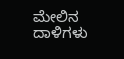ಮೇಲಿನ ದಾಳಿಗಳು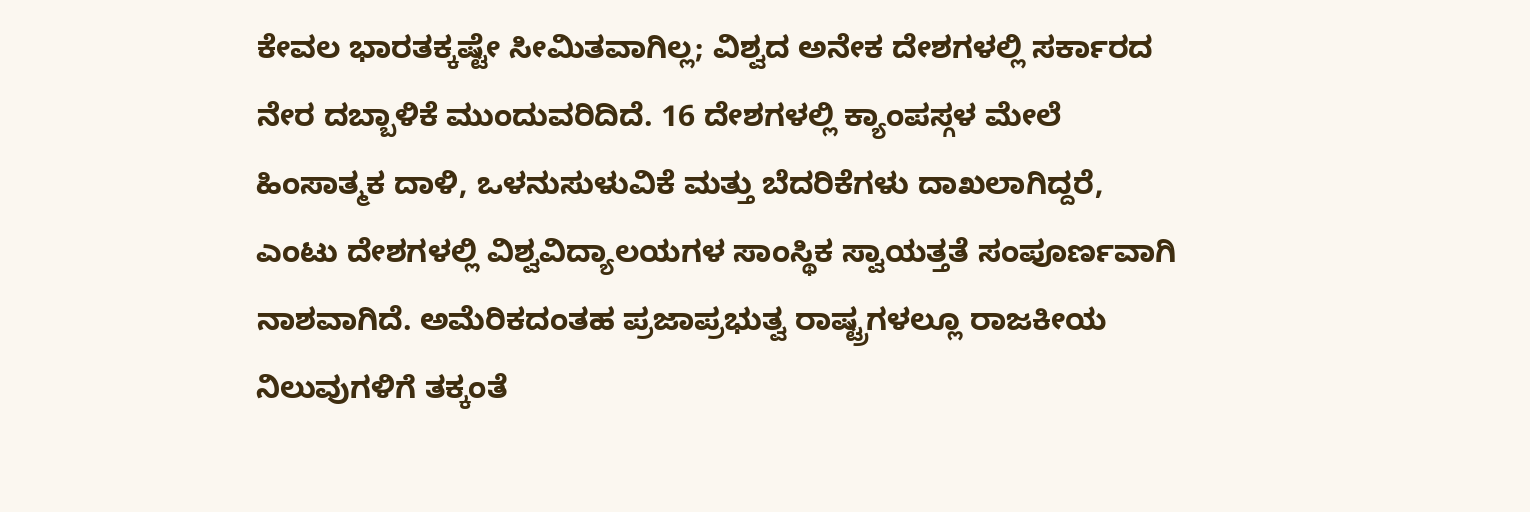ಕೇವಲ ಭಾರತಕ್ಕಷ್ಟೇ ಸೀಮಿತವಾಗಿಲ್ಲ; ವಿಶ್ವದ ಅನೇಕ ದೇಶಗಳಲ್ಲಿ ಸರ್ಕಾರದ ನೇರ ದಬ್ಬಾಳಿಕೆ ಮುಂದುವರಿದಿದೆ. 16 ದೇಶಗಳಲ್ಲಿ ಕ್ಯಾಂಪಸ್ಗಳ ಮೇಲೆ ಹಿಂಸಾತ್ಮಕ ದಾಳಿ, ಒಳನುಸುಳುವಿಕೆ ಮತ್ತು ಬೆದರಿಕೆಗಳು ದಾಖಲಾಗಿದ್ದರೆ, ಎಂಟು ದೇಶಗಳಲ್ಲಿ ವಿಶ್ವವಿದ್ಯಾಲಯಗಳ ಸಾಂಸ್ಥಿಕ ಸ್ವಾಯತ್ತತೆ ಸಂಪೂರ್ಣವಾಗಿ ನಾಶವಾಗಿದೆ. ಅಮೆರಿಕದಂತಹ ಪ್ರಜಾಪ್ರಭುತ್ವ ರಾಷ್ಟ್ರಗಳಲ್ಲೂ ರಾಜಕೀಯ ನಿಲುವುಗಳಿಗೆ ತಕ್ಕಂತೆ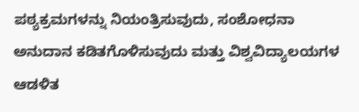ಪಠ್ಯಕ್ರಮಗಳನ್ನು ನಿಯಂತ್ರಿಸುವುದು, ಸಂಶೋಧನಾ ಅನುದಾನ ಕಡಿತಗೊಳಿಸುವುದು ಮತ್ತು ವಿಶ್ವವಿದ್ಯಾಲಯಗಳ ಆಡಳಿತ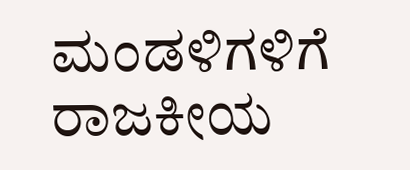ಮಂಡಳಿಗಳಿಗೆ ರಾಜಕೀಯ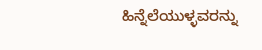ಹಿನ್ನೆಲೆಯುಳ್ಳವರನ್ನು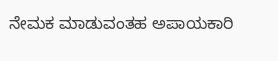ನೇಮಕ ಮಾಡುವಂತಹ ಅಪಾಯಕಾರಿ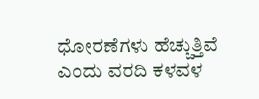ಧೋರಣೆಗಳು ಹೆಚ್ಚುತ್ತಿವೆ ಎಂದು ವರದಿ ಕಳವಳ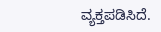ವ್ಯಕ್ತಪಡಿಸಿದೆ.